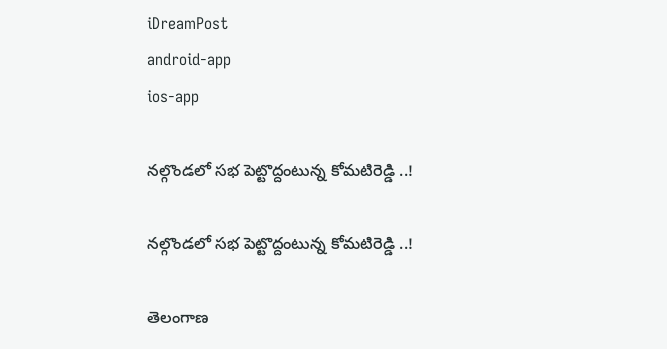iDreamPost
android-app
ios-app

నల్గొండలో సభ పెట్టొద్దంటున్న కోమ‌టిరెడ్డి ..!

నల్గొండలో సభ పెట్టొద్దంటున్న కోమ‌టిరెడ్డి ..!

తెలంగాణ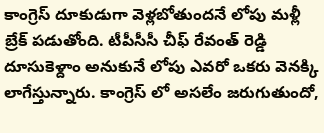కాంగ్రెస్ దూకుడుగా వెళ్ల‌బోతుంద‌నే లోపు మ‌ళ్లీ బ్రేక్ ప‌డుతోంది. టీపీసీసీ చీఫ్ రేవంత్ రెడ్డి దూసుకెళ్దాం అనుకునే లోపు ఎవ‌రో ఒక‌రు వెన‌క్కి లాగేస్తున్నారు. కాంగ్రెస్ లో అసలేం జ‌రుగుతుందో,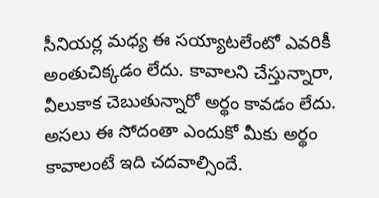సీనియ‌ర్ల మ‌ధ్య ఈ స‌య్యాట‌లేంటో ఎవ‌రికీ అంతుచిక్క‌డం లేదు. కావాల‌ని చేస్తున్నారా, వీలుకాక చెబుతున్నారో అర్థం కావ‌డం లేదు. అస‌లు ఈ సోదంతా ఎందుకో మీకు అర్థం కావాలంటే ఇది చ‌ద‌వాల్సిందే.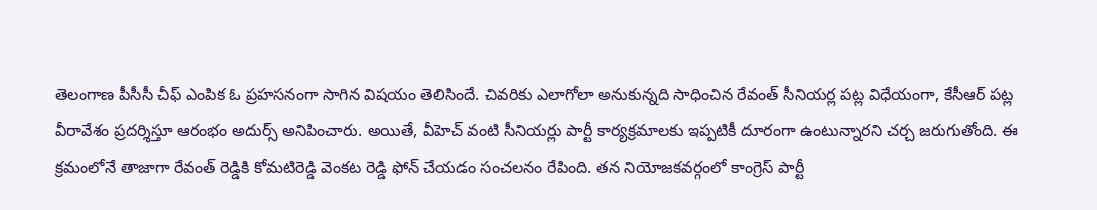తెలంగాణ పీసీసీ చీఫ్ ఎంపిక ఓ ప్ర‌హ‌స‌నంగా సాగిన విష‌యం తెలిసిందే. చివ‌రికు ఎలాగోలా అనుకున్న‌ది సాధించిన రేవంత్ సీనియ‌ర్ల ప‌ట్ల విధేయంగా, కేసీఆర్ ప‌ట్ల వీరావేశం ప్ర‌ద‌ర్శిస్తూ ఆరంభం అదుర్స్ అనిపించారు. అయితే, వీహెచ్ వంటి సీనియర్లు పార్టీ కార్యక్రమాలకు ఇప్ప‌టికీ దూరంగా ఉంటున్నారని చర్చ జరుగుతోంది. ఈ క్రమంలోనే తాజాగా రేవంత్ రెడ్డికి కోమటిరెడ్డి వెంకట రెడ్డి ఫోన్ చేయడం సంచలనం రేపింది. తన నియోజకవర్గంలో కాంగ్రెస్ పార్టీ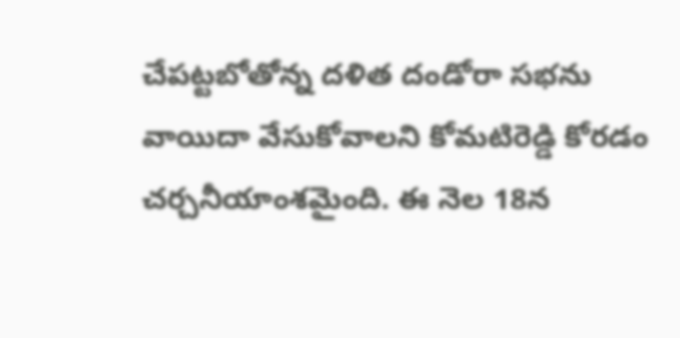చేపట్టబోతోన్న దళిత దండోరా సభను వాయిదా వేసుకోవాలని కోమటిరెడ్డి కోరడం చర్చనీయాంశమైంది. ఈ నెల 18న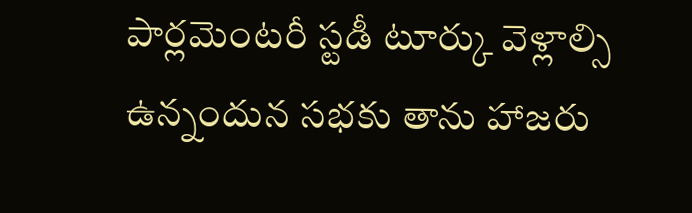పార్లమెంటరీ స్టడీ టూర్కు వెళ్లాల్సి ఉన్నందున సభకు తాను హాజరు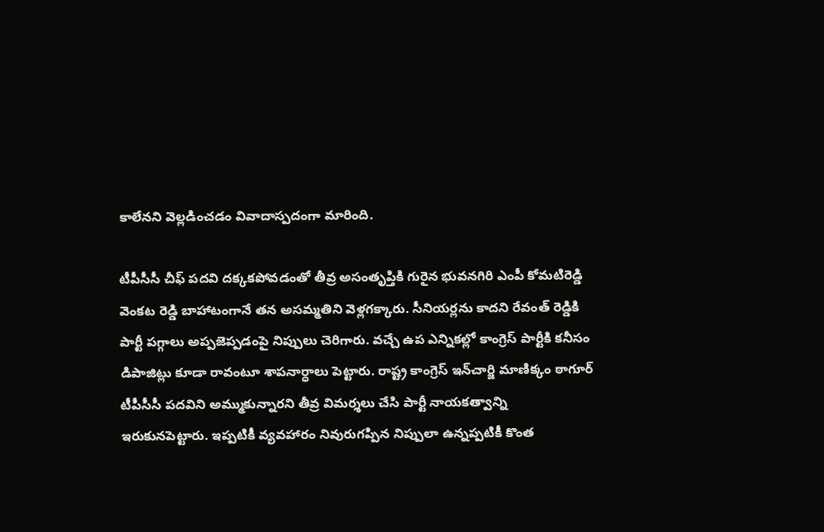కాలేనని వెల్లడించ‌డం వివాదాస్ప‌దంగా మారింది.

టీపీసీసీ చీఫ్ పదవి దక్కకపోవడంతో తీవ్ర అసంతృప్తికి గురైన భువనగిరి ఎంపీ కోమటిరెడ్డి వెంకట రెడ్డి బాహాటంగానే తన అసమ్మతిని వెళ్లగక్కారు. సీనియర్లను కాదని రేవంత్ రెడ్డికి పార్టీ పగ్గాలు అప్పజెప్పడంపై నిప్పులు చెరిగారు. వచ్చే ఉప ఎన్నికల్లో కాంగ్రెస్ పార్టీకి కనీసం డిపాజిట్లు కూడా రావంటూ శాపనార్ధాలు పెట్టారు. రాష్ట్ర కాంగ్రెస్ ఇన్‌చార్జి మాణిక్కం ఠాగూర్ టీపీసీసీ పదవిని అమ్ముకున్నారని తీవ్ర విమర్శలు చేసి పార్టీ నాయకత్వాన్ని ఇరుకునపెట్టారు. ఇప్పటికీ వ్యవహారం నివురుగప్పిన నిప్పులా ఉన్నప్పటికీ కొంత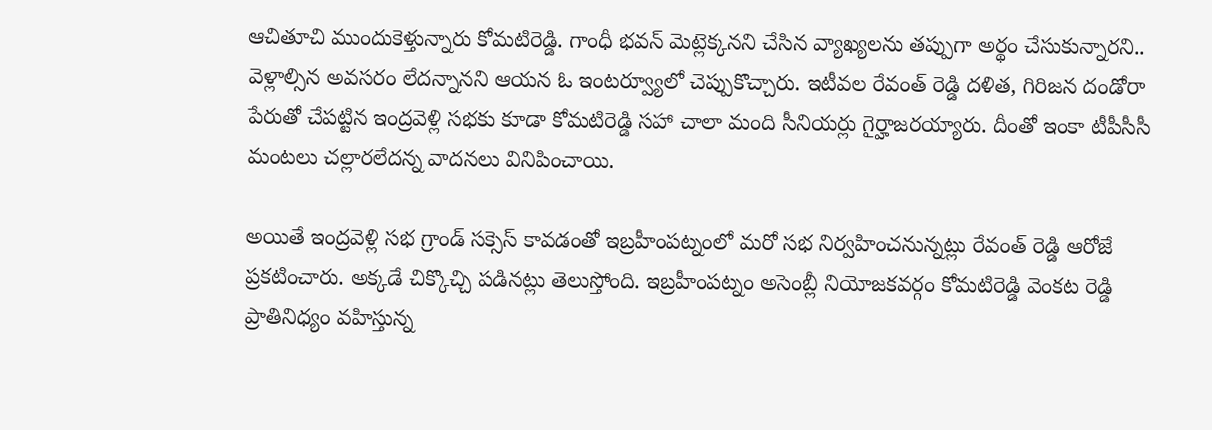ఆచితూచి ముందుకెళ్తున్నారు కోమటిరెడ్డి. గాంధీ భవన్ మెట్లెక్కనని చేసిన వ్యాఖ్యలను తప్పుగా అర్థం చేసుకున్నారని.. వెళ్లాల్సిన అవసరం లేదన్నానని ఆయన ఓ ఇంటర్వ్యూలో చెప్పుకొచ్చారు. ఇటీవల రేవంత్ రెడ్డి దళిత, గిరిజన దండోరా పేరుతో చేపట్టిన ఇంద్రవెళ్లి సభకు కూడా కోమటిరెడ్డి సహా చాలా మంది సీనియర్లు గైర్హాజరయ్యారు. దీంతో ఇంకా టీపీసీసీ మంటలు చల్లారలేదన్న వాదనలు వినిపించాయి.

అయితే ఇంద్రవెళ్లి సభ గ్రాండ్ సక్సెస్ కావడంతో ఇబ్రహీంపట్నంలో మరో సభ నిర్వహించనున్నట్లు రేవంత్ రెడ్డి ఆరోజే ప్రకటించారు. అక్కడే చిక్కొచ్చి పడినట్లు తెలుస్తోంది. ఇబ్రహీంపట్నం అసెంబ్లీ నియోజకవర్గం కోమటిరెడ్డి వెంకట రెడ్డి ప్రాతినిధ్యం వహిస్తున్న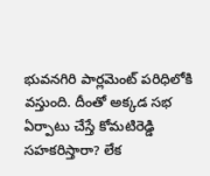భువనగిరి పార్లమెంట్ పరిధిలోకి వస్తుంది. దీంతో అక్కడ సభ ఏర్పాటు చేస్తే కోమటిరెడ్డి సహకరిస్తారా? లేక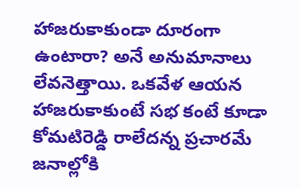హాజరుకాకుండా దూరంగా ఉంటారా? అనే అనుమానాలు లేవనెత్తాయి. ఒకవేళ ఆయన హాజరుకాకుంటే సభ కంటే కూడా కోమటిరెడ్డి రాలేదన్న ప్రచారమే జనాల్లోకి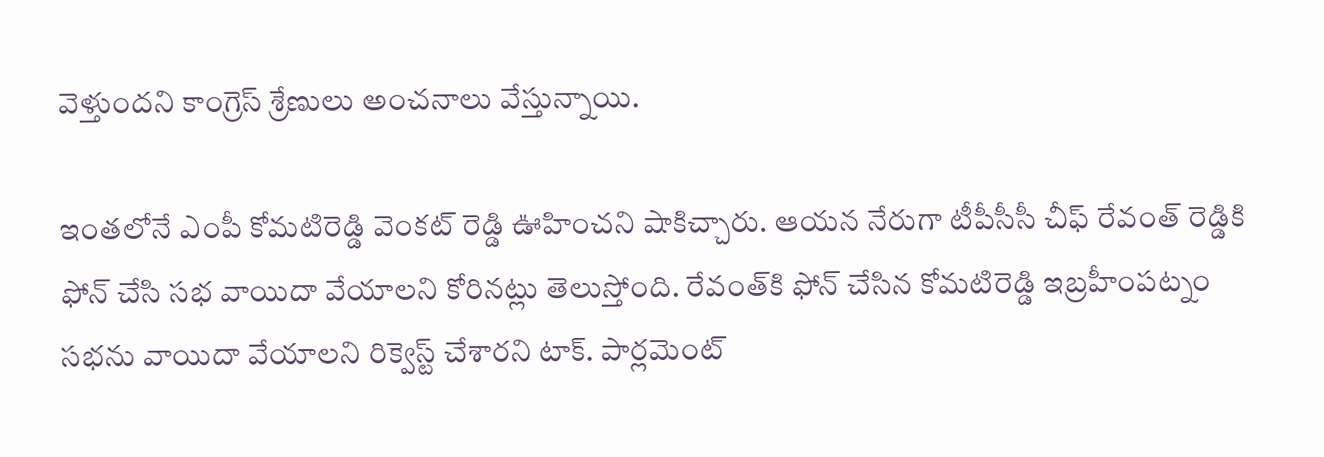వెళ్తుందని కాంగ్రెస్ శ్రేణులు అంచనాలు వేస్తున్నాయి.

ఇంతలోనే ఎంపీ కోమటిరెడ్డి వెంకట్ రెడ్డి ఊహించని షాకిచ్చారు. ఆయన నేరుగా టీపీసీసీ చీఫ్ రేవంత్ రెడ్డికి ఫోన్ చేసి సభ వాయిదా వేయాలని కోరినట్లు తెలుస్తోంది. రేవంత్‌కి ఫోన్ చేసిన కోమటిరెడ్డి ఇబ్రహీంపట్నం సభను వాయిదా వేయాలని రిక్వెస్ట్ చేశారని టాక్. పార్లమెంట్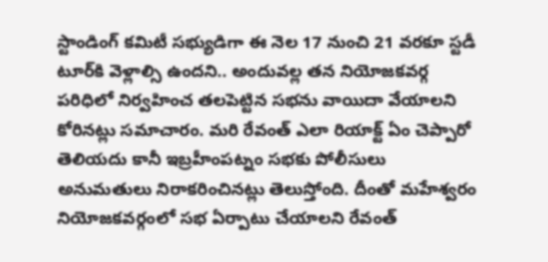స్టాండింగ్ కమిటీ సభ్యుడిగా ఈ నెల 17 నుంచి 21 వరకూ స్టడీ టూర్‌కి వెళ్లాల్సి ఉందని.. అందువల్ల తన నియోజకవర్గ పరిధిలో నిర్వహించ తలపెట్టిన సభను వాయిదా వేయాలని కోరినట్లు సమాచారం. మరి రేవంత్ ఎలా రియాక్ట్ ఏం చెప్పారో తెలియదు కానీ ఇబ్రహీంపట్నం సభకు పోలీసులు అనుమతులు నిరాకరించినట్లు తెలుస్తోంది. దీంతో మహేశ్వరం నియోజకవర్గంలో సభ ఏర్పాటు చేయాలని రేవంత్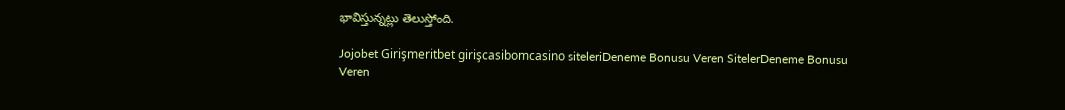భావిస్తున్నట్లు తెలుస్తోంది.

Jojobet Girişmeritbet girişcasibomcasino siteleriDeneme Bonusu Veren SitelerDeneme Bonusu Veren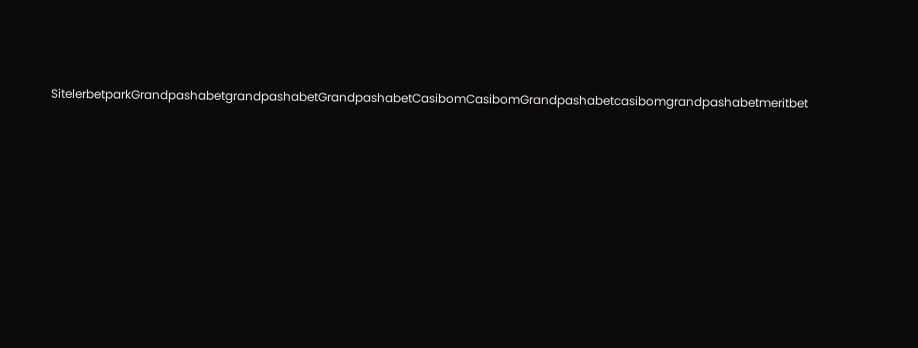SitelerbetparkGrandpashabetgrandpashabetGrandpashabetCasibomCasibomGrandpashabetcasibomgrandpashabetmeritbet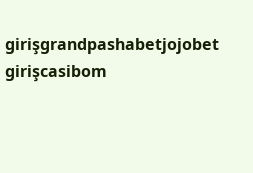girişgrandpashabetjojobet girişcasibom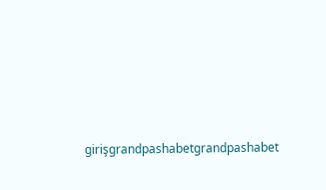girişgrandpashabetgrandpashabet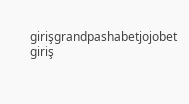girişgrandpashabetjojobet giriş